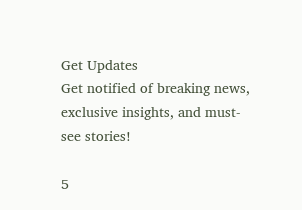Get Updates
Get notified of breaking news, exclusive insights, and must-see stories!

5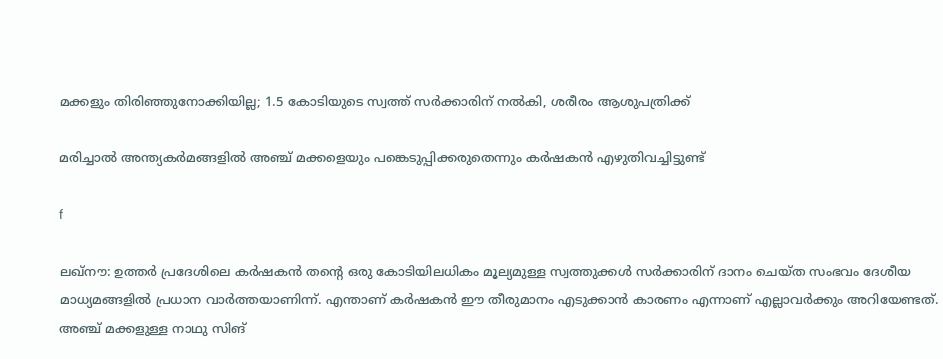മക്കളും തിരിഞ്ഞുനോക്കിയില്ല; 1.5 കോടിയുടെ സ്വത്ത് സര്‍ക്കാരിന് നല്‍കി, ശരീരം ആശുപത്രിക്ക്

മരിച്ചാല്‍ അന്ത്യകര്‍മങ്ങളില്‍ അഞ്ച് മക്കളെയും പങ്കെടുപ്പിക്കരുതെന്നും കര്‍ഷകന്‍ എഴുതിവച്ചിട്ടുണ്ട്‌

f

ലഖ്‌നൗ: ഉത്തര്‍ പ്രദേശിലെ കര്‍ഷകന്‍ തന്റെ ഒരു കോടിയിലധികം മൂല്യമുള്ള സ്വത്തുക്കള്‍ സര്‍ക്കാരിന് ദാനം ചെയ്ത സംഭവം ദേശീയ മാധ്യമങ്ങളില്‍ പ്രധാന വാര്‍ത്തയാണിന്ന്. എന്താണ് കര്‍ഷകന്‍ ഈ തീരുമാനം എടുക്കാന്‍ കാരണം എന്നാണ് എല്ലാവര്‍ക്കും അറിയേണ്ടത്. അഞ്ച് മക്കളുള്ള നാഥു സിങ്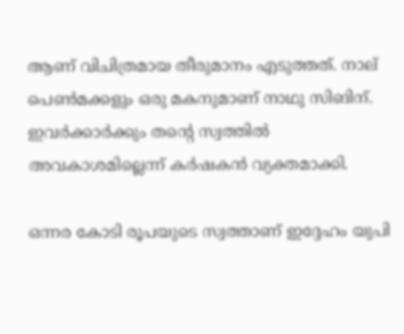ആണ് വിചിത്രമായ തീരുമാനം എടുത്തത്. നാല് പെണ്‍മക്കളും ഒരു മകനുമാണ് നാഥു സിങിന്. ഇവര്‍ക്കാര്‍ക്കും തന്റെ സ്വത്തില്‍ അവകാശമില്ലെന്ന് കര്‍ഷകന്‍ വ്യക്തമാക്കി.

ഒന്നര കോടി രൂപയുടെ സ്വത്താണ് ഇദ്ദേഹം യുപി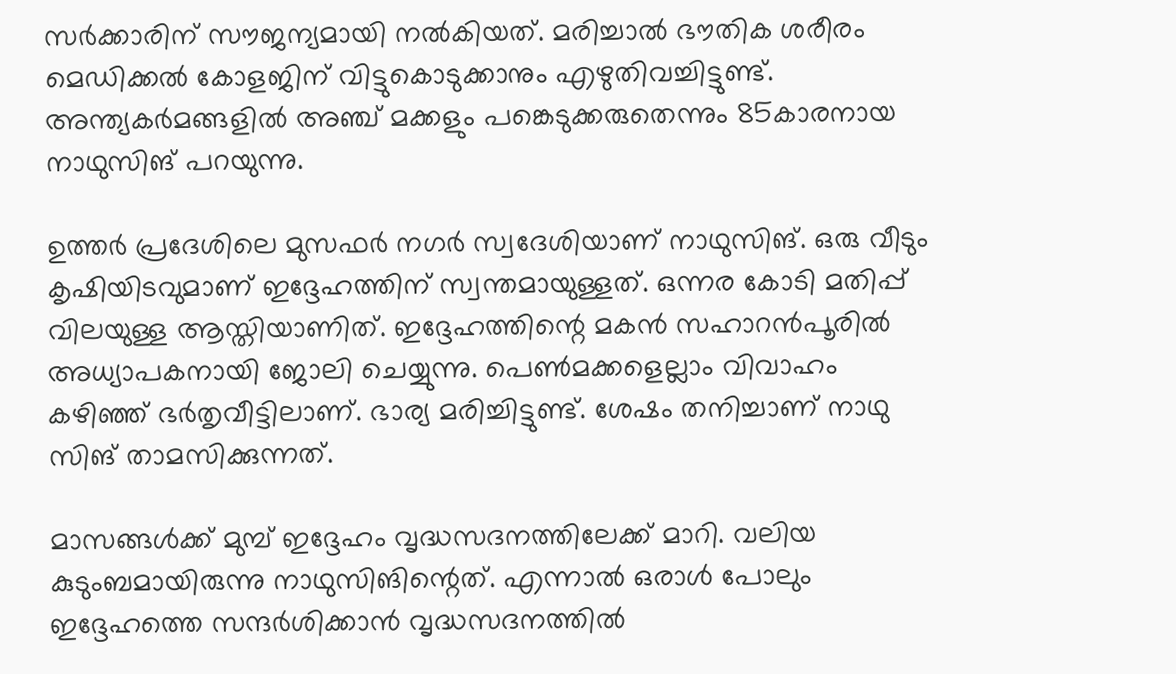സര്‍ക്കാരിന് സൗജന്യമായി നല്‍കിയത്. മരിച്ചാല്‍ ഭൗതിക ശരീരം മെഡിക്കല്‍ കോളജിന് വിട്ടുകൊടുക്കാനും എഴുതിവച്ചിട്ടുണ്ട്. അന്ത്യകര്‍മങ്ങളില്‍ അഞ്ച് മക്കളും പങ്കെടുക്കരുതെന്നും 85കാരനായ നാഥുസിങ് പറയുന്നു.

ഉത്തര്‍ പ്രദേശിലെ മുസഫര്‍ നഗര്‍ സ്വദേശിയാണ് നാഥുസിങ്. ഒരു വീടും കൃഷിയിടവുമാണ് ഇദ്ദേഹത്തിന് സ്വന്തമായുള്ളത്. ഒന്നര കോടി മതിപ്പ് വിലയുള്ള ആസ്തിയാണിത്. ഇദ്ദേഹത്തിന്റെ മകന്‍ സഹാറന്‍പൂരില്‍ അധ്യാപകനായി ജോലി ചെയ്യുന്നു. പെണ്‍മക്കളെല്ലാം വിവാഹം കഴിഞ്ഞ് ഭര്‍തൃവീട്ടിലാണ്. ഭാര്യ മരിച്ചിട്ടുണ്ട്. ശേഷം തനിച്ചാണ് നാഥു സിങ് താമസിക്കുന്നത്.

മാസങ്ങള്‍ക്ക് മുമ്പ് ഇദ്ദേഹം വൃദ്ധസദനത്തിലേക്ക് മാറി. വലിയ കുടുംബമായിരുന്നു നാഥുസിങിന്റെത്. എന്നാല്‍ ഒരാള്‍ പോലും ഇദ്ദേഹത്തെ സന്ദര്‍ശിക്കാന്‍ വൃദ്ധസദനത്തില്‍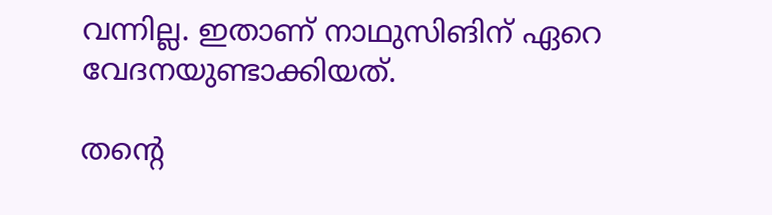വന്നില്ല. ഇതാണ് നാഥുസിങിന് ഏറെ വേദനയുണ്ടാക്കിയത്.

തന്റെ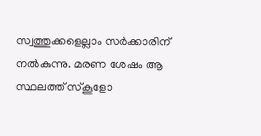സ്വത്തുക്കളെല്ലാം സര്‍ക്കാരിന് നല്‍കുന്നു. മരണ ശേഷം ആ സ്ഥലത്ത് സ്‌കൂളോ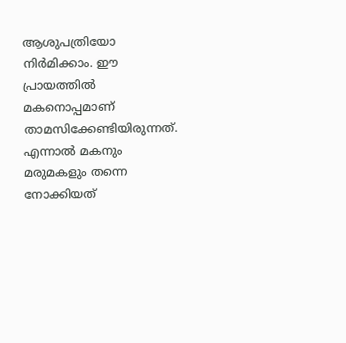ആശുപത്രിയോ നിര്‍മിക്കാം. ഈ പ്രായത്തില്‍ മകനൊപ്പമാണ് താമസിക്കേണ്ടിയിരുന്നത്. എന്നാല്‍ മകനും മരുമകളും തന്നെ നോക്കിയത്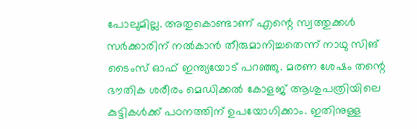പോലുമില്ല. അതുകൊണ്ടാണ് എന്റെ സ്വത്തുക്കള്‍ സര്‍ക്കാരിന് നല്‍കാന്‍ തീരുമാനിച്ചതെന്ന് നാഥു സിങ് ടൈംസ് ഓഫ് ഇന്ത്യയോട് പറഞ്ഞു. മരണ ശേഷം തന്റെ ഭൗതിക ശരീരം മെഡിക്കല്‍ കോളജ് ആശുപത്രിയിലെ കുട്ടികള്‍ക്ക് പഠനത്തിന് ഉപയോഗിക്കാം. ഇതിനുള്ള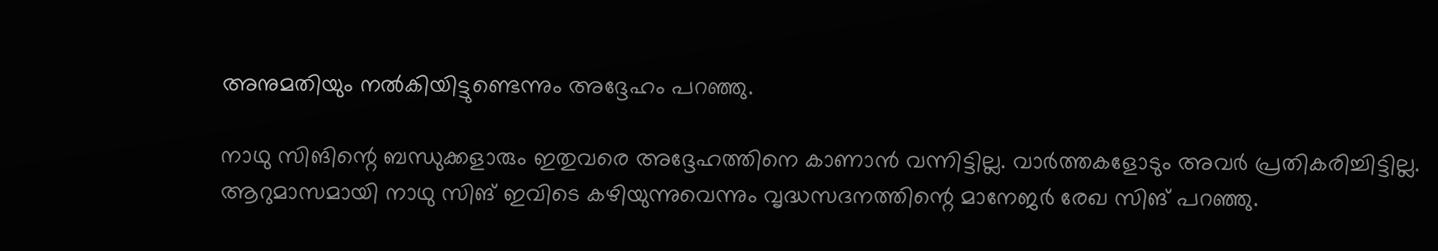അനുമതിയും നല്‍കിയിട്ടുണ്ടെന്നും അദ്ദേഹം പറഞ്ഞു.

നാഥു സിങിന്റെ ബന്ധുക്കളാരും ഇതുവരെ അദ്ദേഹത്തിനെ കാണാന്‍ വന്നിട്ടില്ല. വാര്‍ത്തകളോടും അവര്‍ പ്രതികരിച്ചിട്ടില്ല. ആറുമാസമായി നാഥു സിങ് ഇവിടെ കഴിയുന്നുവെന്നും വൃദ്ധസദനത്തിന്റെ മാനേജര്‍ രേഖ സിങ് പറഞ്ഞു.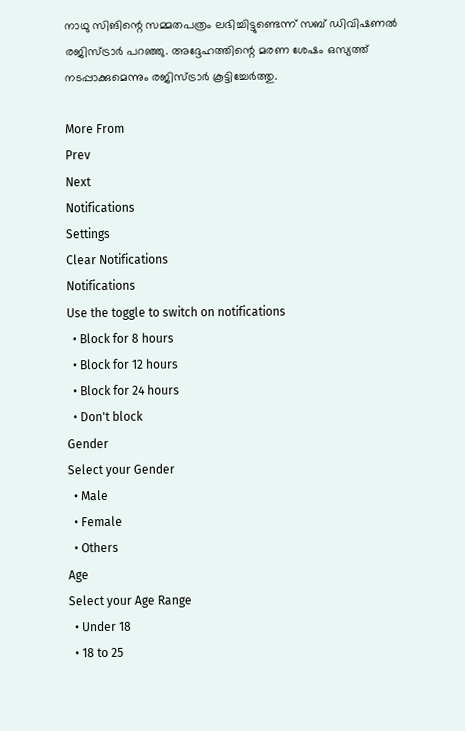നാഥു സിങിന്റെ സമ്മതപത്രം ലഭിച്ചിട്ടുണ്ടെന്ന് സബ് ഡിവിഷണല്‍ രജിസ്ട്രാര്‍ പറഞ്ഞു. അദ്ദേഹത്തിന്റെ മരണ ശേഷം ഒസ്യത്ത് നടപ്പാക്കുമെന്നും രജിസ്ട്രാര്‍ കൂട്ടിച്ചേര്‍ത്തു.

More From
Prev
Next
Notifications
Settings
Clear Notifications
Notifications
Use the toggle to switch on notifications
  • Block for 8 hours
  • Block for 12 hours
  • Block for 24 hours
  • Don't block
Gender
Select your Gender
  • Male
  • Female
  • Others
Age
Select your Age Range
  • Under 18
  • 18 to 25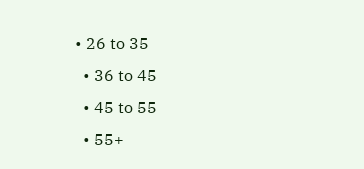• 26 to 35
  • 36 to 45
  • 45 to 55
  • 55+